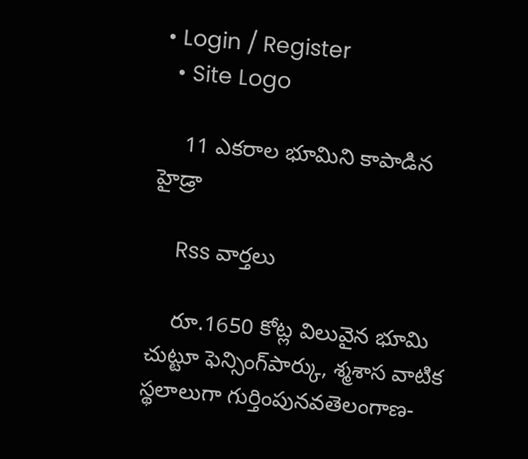• Login / Register
  • Site Logo

    11 ఎకరాల భూమిని కాపాడిన హైడ్రా

    Rss వార్తలు

    రూ.1650 కోట్ల విలువైన భూమి చుట్టూ ఫెన్సింగ్‌పార్కు, శ్మశాస వాటిక స్థలాలుగా గుర్తింపునవతెలంగాణ-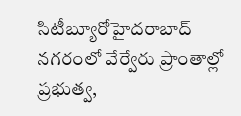సిటీబ్యూరోహైదరాబాద్‌ నగరంలో వేర్వేరు ప్రాంతాల్లో ప్రభుత్వ,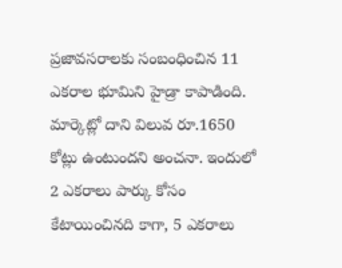ప్రజావసరాలకు సంబంధించిన 11 ఎకరాల భూమిని హైడ్రా కాపాడింది. మార్కెట్లో దాని విలువ రూ.1650 కోట్లు ఉంటుందని అంచనా. ఇందులో 2 ఎకరాలు పార్కు కోసం కేటాయించినది కాగా, 5 ఎకరాలు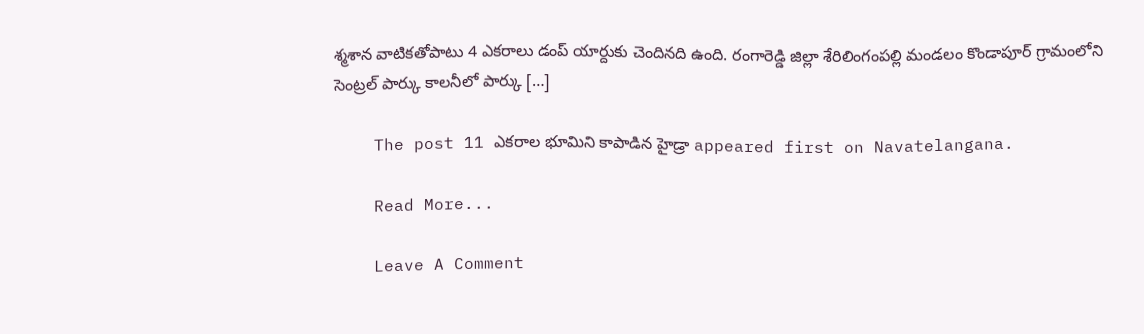శ్మశాన వాటికతోపాటు 4 ఎకరాలు డంప్‌ యార్దుకు చెందినది ఉంది. రంగారెడ్డి జిల్లా శేరిలింగంపల్లి మండలం కొండాపూర్‌ గ్రామంలోని సెంట్రల్‌ పార్కు కాలనీలో పార్కు […]

    The post 11 ఎకరాల భూమిని కాపాడిన హైడ్రా appeared first on Navatelangana.

    Read More...

    Leave A Comment